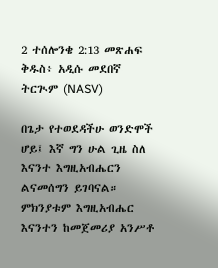2 ተሰሎንቄ 2:13 መጽሐፍ ቅዱስ፥ አዲሱ መደበኛ ትርጒም (NASV)

በጌታ የተወደዳችሁ ወንድሞች ሆይ፤ እኛ ግን ሁል ጊዜ ስለ እናንተ እግዚአብሔርን ልናመሰግን ይገባናል። ምክንያቱም እግዚአብሔር እናንተን ከመጀመሪያ አንሥቶ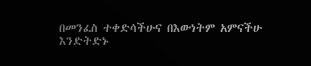በመንፈስ ተቀድሳችሁና በእውነትም አምናችሁ እንድትድኑ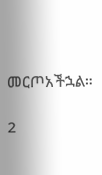መርጦአችኋል።

2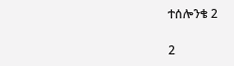ተሰሎንቄ 2

2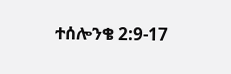ተሰሎንቄ 2:9-17